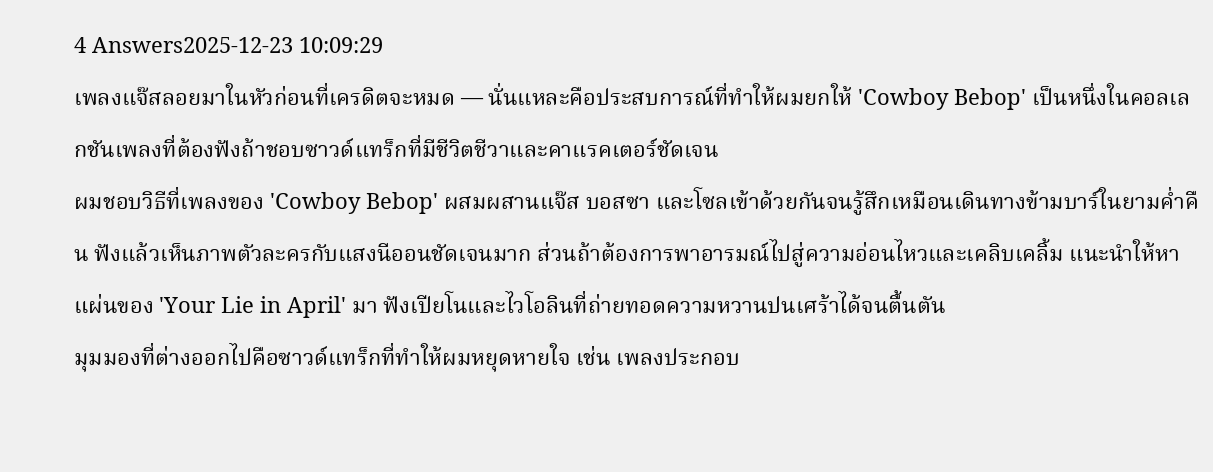4 Answers2025-12-23 10:09:29
เพลงแจ๊สลอยมาในหัวก่อนที่เครดิตจะหมด — นั่นแหละคือประสบการณ์ที่ทำให้ผมยกให้ 'Cowboy Bebop' เป็นหนึ่งในคอลเลกชันเพลงที่ต้องฟังถ้าชอบซาวด์แทร็กที่มีชีวิตชีวาและคาแรคเตอร์ชัดเจน
ผมชอบวิธีที่เพลงของ 'Cowboy Bebop' ผสมผสานแจ๊ส บอสซา และโซลเข้าด้วยกันจนรู้สึกเหมือนเดินทางข้ามบาร์ในยามค่ำคืน ฟังแล้วเห็นภาพตัวละครกับแสงนีออนชัดเจนมาก ส่วนถ้าต้องการพาอารมณ์ไปสู่ความอ่อนไหวและเคลิบเคลิ้ม แนะนำให้หาแผ่นของ 'Your Lie in April' มา ฟังเปียโนและไวโอลินที่ถ่ายทอดความหวานปนเศร้าได้จนตื้นตัน
มุมมองที่ต่างออกไปคือซาวด์แทร็กที่ทำให้ผมหยุดหายใจ เช่น เพลงประกอบ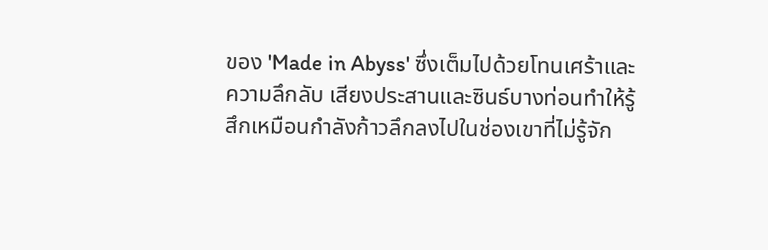ของ 'Made in Abyss' ซึ่งเต็มไปด้วยโทนเศร้าและความลึกลับ เสียงประสานและซินธ์บางท่อนทำให้รู้สึกเหมือนกำลังก้าวลึกลงไปในช่องเขาที่ไม่รู้จัก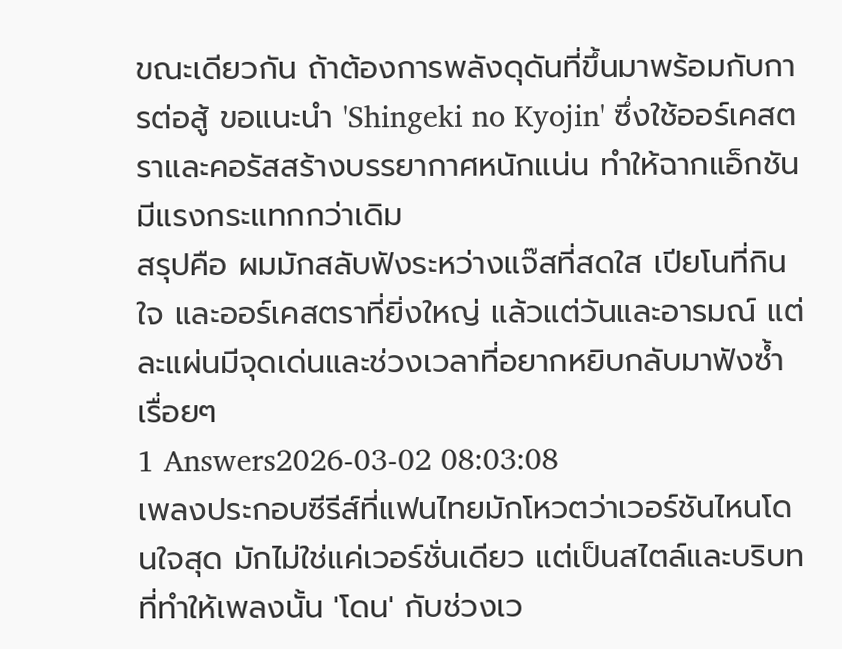ขณะเดียวกัน ถ้าต้องการพลังดุดันที่ขึ้นมาพร้อมกับการต่อสู้ ขอแนะนำ 'Shingeki no Kyojin' ซึ่งใช้ออร์เคสตราและคอรัสสร้างบรรยากาศหนักแน่น ทำให้ฉากแอ็กชันมีแรงกระแทกกว่าเดิม
สรุปคือ ผมมักสลับฟังระหว่างแจ๊สที่สดใส เปียโนที่กินใจ และออร์เคสตราที่ยิ่งใหญ่ แล้วแต่วันและอารมณ์ แต่ละแผ่นมีจุดเด่นและช่วงเวลาที่อยากหยิบกลับมาฟังซ้ำเรื่อยๆ
1 Answers2026-03-02 08:03:08
เพลงประกอบซีรีส์ที่แฟนไทยมักโหวตว่าเวอร์ชันไหนโดนใจสุด มักไม่ใช่แค่เวอร์ชั่นเดียว แต่เป็นสไตล์และบริบทที่ทำให้เพลงนั้น 'โดน' กับช่วงเว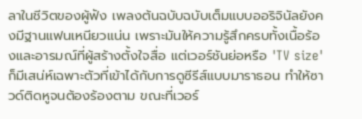ลาในชีวิตของผู้ฟัง เพลงต้นฉบับฉบับเต็มแบบออริจินัลยังคงมีฐานแฟนเหนียวแน่น เพราะมันให้ความรู้สึกครบทั้งเนื้อร้องและอารมณ์ที่ผู้สร้างตั้งใจสื่อ แต่เวอร์ชันย่อหรือ 'TV size' ก็มีเสน่ห์เฉพาะตัวที่เข้าได้กับการดูซีรีส์แบบมาราธอน ทำให้ซาวด์ติดหูจนต้องร้องตาม ขณะที่เวอร์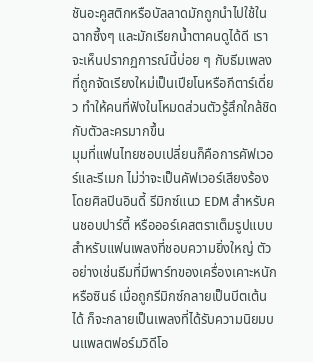ชันอะคูสติกหรือบัลลาดมักถูกนำไปใช้ในฉากซึ้งๆ และมักเรียกน้ำตาคนดูได้ดี เราจะเห็นปรากฏการณ์นี้บ่อย ๆ กับธีมเพลงที่ถูกจัดเรียงใหม่เป็นเปียโนหรือกีตาร์เดี่ยว ทำให้คนที่ฟังในโหมดส่วนตัวรู้สึกใกล้ชิดกับตัวละครมากขึ้น
มุมที่แฟนไทยชอบเปลี่ยนก็คือการคัฟเวอร์และรีเมก ไม่ว่าจะเป็นคัฟเวอร์เสียงร้องโดยศิลปินอินดี้ รีมิกซ์แนว EDM สำหรับคนชอบปาร์ตี้ หรือออร์เคสตราเต็มรูปแบบสำหรับแฟนเพลงที่ชอบความยิ่งใหญ่ ตัวอย่างเช่นธีมที่มีพาร์ทของเครื่องเคาะหนักหรือซินธ์ เมื่อถูกรีมิกซ์กลายเป็นบีตเต้นได้ ก็จะกลายเป็นเพลงที่ได้รับความนิยมบนแพลตฟอร์มวิดีโอ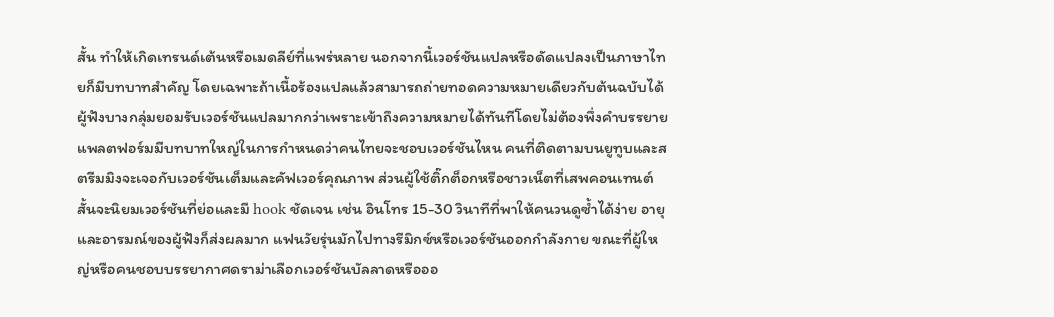สั้น ทำให้เกิดเทรนด์เต้นหรือเมดลีย์ที่แพร่หลาย นอกจากนี้เวอร์ชันแปลหรือดัดแปลงเป็นภาษาไทยก็มีบทบาทสำคัญ โดยเฉพาะถ้าเนื้อร้องแปลแล้วสามารถถ่ายทอดความหมายเดียวกับต้นฉบับได้ ผู้ฟังบางกลุ่มยอมรับเวอร์ชันแปลมากกว่าเพราะเข้าถึงความหมายได้ทันทีโดยไม่ต้องพึ่งคำบรรยาย
แพลตฟอร์มมีบทบาทใหญ่ในการกำหนดว่าคนไทยจะชอบเวอร์ชันไหน คนที่ติดตามบนยูทูบและสตรีมมิงจะเจอกับเวอร์ชันเต็มและคัฟเวอร์คุณภาพ ส่วนผู้ใช้ติ๊กต็อกหรือชาวเน็ตที่เสพคอนเทนต์สั้นจะนิยมเวอร์ชันที่ย่อและมี hook ชัดเจน เช่น อินโทร 15-30 วินาทีที่พาให้คนวนดูซ้ำได้ง่าย อายุและอารมณ์ของผู้ฟังก็ส่งผลมาก แฟนวัยรุ่นมักไปทางรีมิกซ์หรือเวอร์ชันออกกำลังกาย ขณะที่ผู้ใหญ่หรือคนชอบบรรยากาศดราม่าเลือกเวอร์ชันบัลลาดหรือออ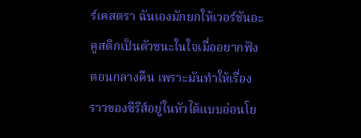ร์เคสตรา ฉันเองมักยกให้เวอร์ชันอะคูสติกเป็นตัวชนะในใจเมื่ออยากฟังตอนกลางคืน เพราะมันทำให้เรื่องราวของซีรีส์อยู่ในหัวได้แบบอ่อนโย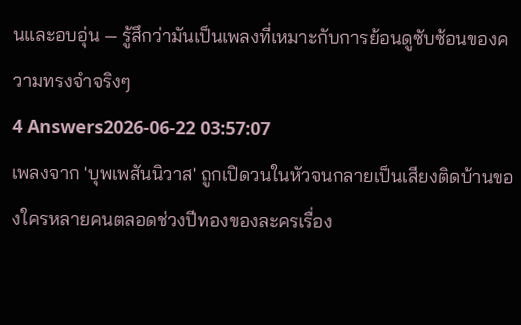นและอบอุ่น — รู้สึกว่ามันเป็นเพลงที่เหมาะกับการย้อนดูซับซ้อนของความทรงจำจริงๆ
4 Answers2026-06-22 03:57:07
เพลงจาก 'บุพเพสันนิวาส' ถูกเปิดวนในหัวจนกลายเป็นเสียงติดบ้านของใครหลายคนตลอดช่วงปีทองของละครเรื่อง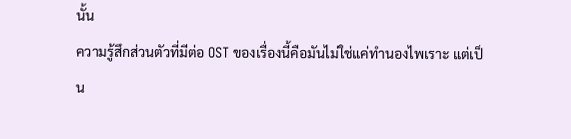นั้น
ความรู้สึกส่วนตัวที่มีต่อ OST ของเรื่องนี้คือมันไม่ใช่แค่ทำนองไพเราะ แต่เป็น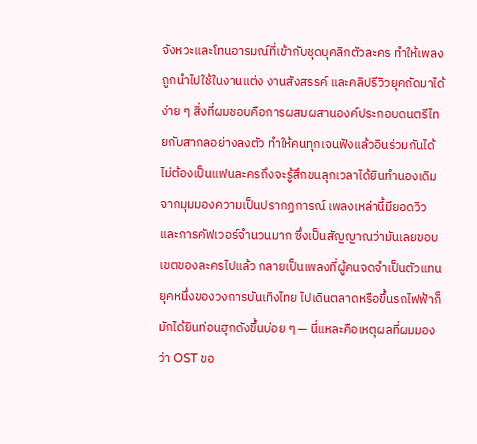จังหวะและโทนอารมณ์ที่เข้ากับชุดบุคลิกตัวละคร ทำให้เพลงถูกนำไปใช้ในงานแต่ง งานสังสรรค์ และคลิปรีวิวยุคถัดมาได้ง่าย ๆ สิ่งที่ผมชอบคือการผสมผสานองค์ประกอบดนตรีไทยกับสากลอย่างลงตัว ทำให้คนทุกเจนฟังแล้วอินร่วมกันได้ ไม่ต้องเป็นแฟนละครถึงจะรู้สึกขนลุกเวลาได้ยินทำนองเดิม
จากมุมมองความเป็นปรากฏการณ์ เพลงเหล่านี้มียอดวิวและการคัฟเวอร์จำนวนมาก ซึ่งเป็นสัญญาณว่ามันเลยขอบเขตของละครไปแล้ว กลายเป็นเพลงที่ผู้คนจดจำเป็นตัวแทนยุคหนึ่งของวงการบันเทิงไทย ไปเดินตลาดหรือขึ้นรถไฟฟ้าก็มักได้ยินท่อนฮุกดังขึ้นบ่อย ๆ — นี่แหละคือเหตุผลที่ผมมองว่า OST ขอ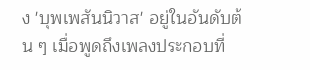ง 'บุพเพสันนิวาส' อยู่ในอันดับต้น ๆ เมื่อพูดถึงเพลงประกอบที่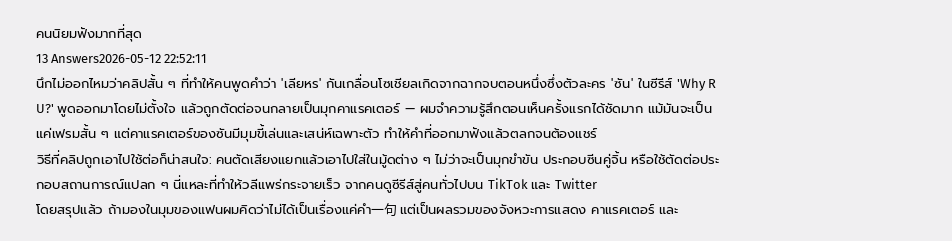คนนิยมฟังมากที่สุด
13 Answers2026-05-12 22:52:11
นึกไม่ออกไหมว่าคลิปสั้น ๆ ที่ทำให้คนพูดคำว่า 'เลียหร' กันเกลื่อนโซเชียลเกิดจากฉากจบตอนหนึ่งซึ่งตัวละคร 'ซัน' ในซีรีส์ 'Why R U?' พูดออกมาโดยไม่ตั้งใจ แล้วถูกตัดต่อจนกลายเป็นมุกคาแรคเตอร์ — ผมจำความรู้สึกตอนเห็นครั้งแรกได้ชัดมาก แม้มันจะเป็นแค่เฟรมสั้น ๆ แต่คาแรคเตอร์ของซันมีมุมขี้เล่นและเสน่ห์เฉพาะตัว ทำให้คำที่ออกมาฟังแล้วตลกจนต้องแชร์
วิธีที่คลิปถูกเอาไปใช้ต่อก็น่าสนใจ: คนตัดเสียงแยกแล้วเอาไปใส่ในมู้ดต่าง ๆ ไม่ว่าจะเป็นมุกขำขัน ประกอบซีนคู่จิ้น หรือใช้ตัดต่อประกอบสถานการณ์แปลก ๆ นี่แหละที่ทำให้วลีแพร่กระจายเร็ว จากคนดูซีรีส์สู่คนทั่วไปบน TikTok และ Twitter
โดยสรุปแล้ว ถ้ามองในมุมของแฟนผมคิดว่าไม่ได้เป็นเรื่องแค่คำ一句 แต่เป็นผลรวมของจังหวะการแสดง คาแรคเตอร์ และ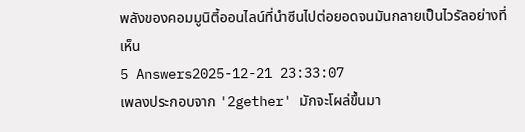พลังของคอมมูนิตี้ออนไลน์ที่นำซีนไปต่อยอดจนมันกลายเป็นไวรัลอย่างที่เห็น
5 Answers2025-12-21 23:33:07
เพลงประกอบจาก '2gether' มักจะโผล่ขึ้นมา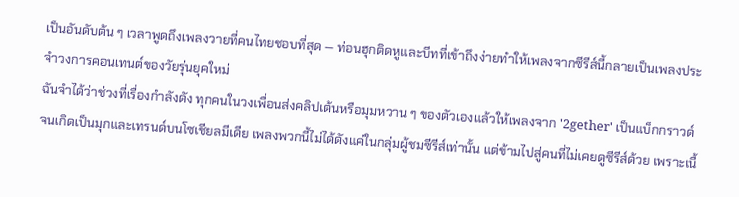เป็นอันดับต้น ๆ เวลาพูดถึงเพลงวายที่คนไทยชอบที่สุด — ท่อนฮุกติดหูและบีทที่เข้าถึงง่ายทำให้เพลงจากซีรีส์นี้กลายเป็นเพลงประจำวงการคอนเทนต์ของวัยรุ่นยุคใหม่
ฉันจำได้ว่าช่วงที่เรื่องกำลังดัง ทุกคนในวงเพื่อนส่งคลิปเต้นหรือมุมหวาน ๆ ของตัวเองแล้วให้เพลงจาก '2gether' เป็นแบ็กกราวด์ จนเกิดเป็นมุกและเทรนด์บนโซเชียลมีเดีย เพลงพวกนี้ไม่ได้ดังแค่ในกลุ่มผู้ชมซีรีส์เท่านั้น แต่ข้ามไปสู่คนที่ไม่เคยดูซีรีส์ด้วย เพราะเนื้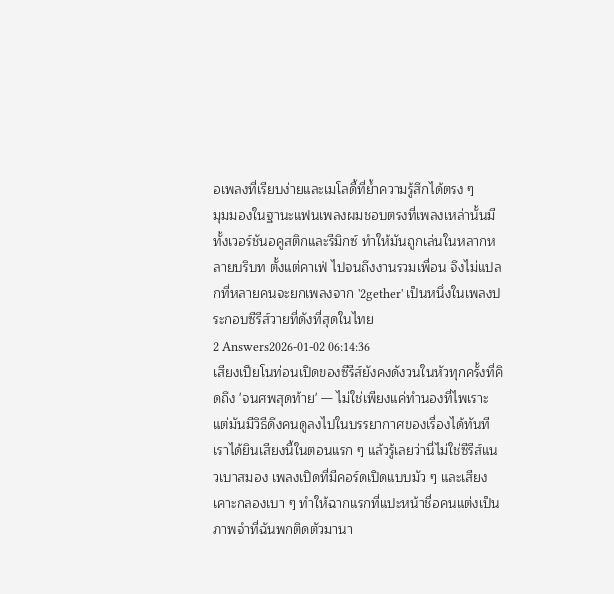อเพลงที่เรียบง่ายและเมโลดี้ที่ย้ำความรู้สึกได้ตรง ๆ
มุมมองในฐานะแฟนเพลงผมชอบตรงที่เพลงเหล่านั้นมีทั้งเวอร์ชันอคูสติกและรีมิกซ์ ทำให้มันถูกเล่นในหลากหลายบริบท ตั้งแต่คาเฟ่ ไปจนถึงงานรวมเพื่อน จึงไม่แปลกที่หลายคนจะยกเพลงจาก '2gether' เป็นหนึ่งในเพลงประกอบซีรีส์วายที่ดังที่สุดในไทย
2 Answers2026-01-02 06:14:36
เสียงเปียโนท่อนเปิดของซีรีส์ยังคงดังวนในหัวทุกครั้งที่คิดถึง 'จนศพสุดท้าย' — ไม่ใช่เพียงแค่ทำนองที่ไพเราะ แต่มันมีวิธีดึงคนดูลงไปในบรรยากาศของเรื่องได้ทันที เราได้ยินเสียงนี้ในตอนแรก ๆ แล้วรู้เลยว่านี่ไม่ใช่ซีรีส์แนวเบาสมอง เพลงเปิดที่มีคอร์ดเปิดแบบมัว ๆ และเสียงเคาะกลองเบา ๆ ทำให้ฉากแรกที่แปะหน้าชื่อคนแต่งเป็นภาพจำที่ฉันพกติดตัวมานา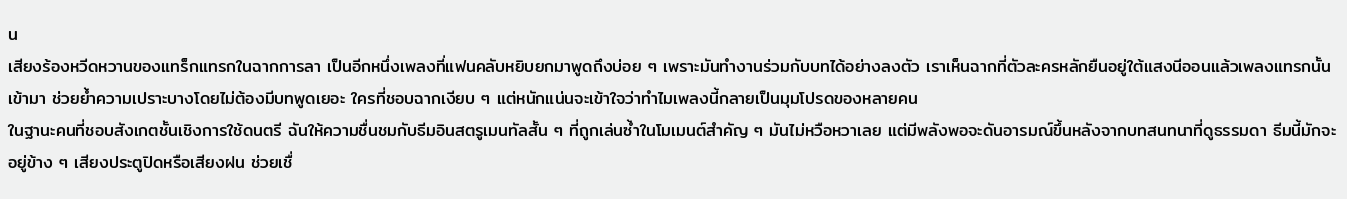น
เสียงร้องหวีดหวานของแทร็กแทรกในฉากการลา เป็นอีกหนึ่งเพลงที่แฟนคลับหยิบยกมาพูดถึงบ่อย ๆ เพราะมันทำงานร่วมกับบทได้อย่างลงตัว เราเห็นฉากที่ตัวละครหลักยืนอยู่ใต้แสงนีออนแล้วเพลงแทรกนั้นเข้ามา ช่วยย้ำความเปราะบางโดยไม่ต้องมีบทพูดเยอะ ใครที่ชอบฉากเงียบ ๆ แต่หนักแน่นจะเข้าใจว่าทำไมเพลงนี้กลายเป็นมุมโปรดของหลายคน
ในฐานะคนที่ชอบสังเกตชั้นเชิงการใช้ดนตรี ฉันให้ความชื่นชมกับธีมอินสตรูเมนทัลสั้น ๆ ที่ถูกเล่นซ้ำในโมเมนต์สำคัญ ๆ มันไม่หวือหวาเลย แต่มีพลังพอจะดันอารมณ์ขึ้นหลังจากบทสนทนาที่ดูธรรมดา ธีมนี้มักจะอยู่ข้าง ๆ เสียงประตูปิดหรือเสียงฝน ช่วยเชื่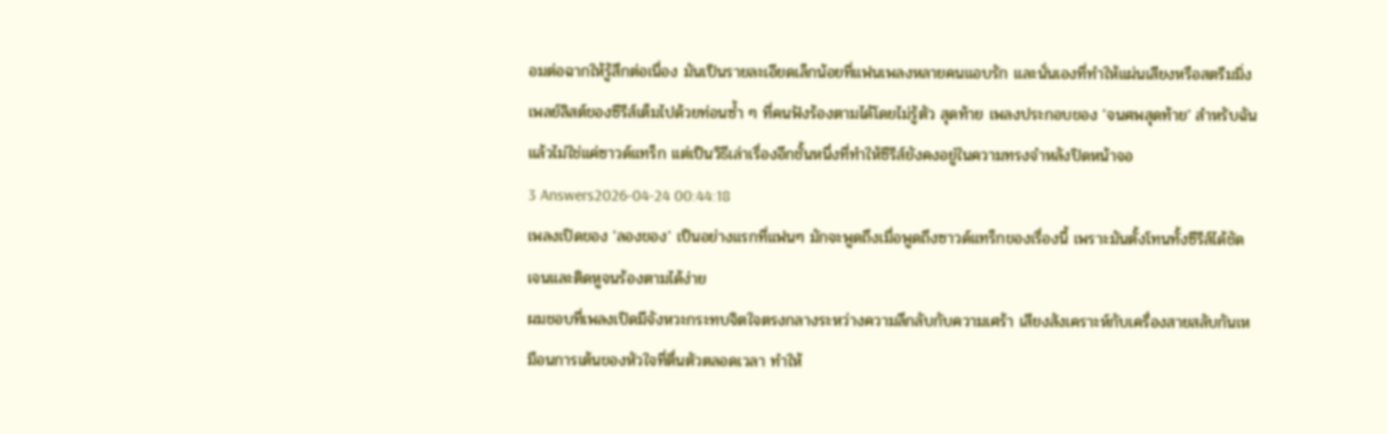อมต่อฉากให้รู้สึกต่อเนื่อง มันเป็นรายละเอียดเล็กน้อยที่แฟนเพลงหลายคนแอบรัก และนั่นเองที่ทำให้แผ่นเสียงหรือสตรีมมิ่งเพลย์ลิสต์ของซีรีส์เต็มไปด้วยท่อนซ้ำ ๆ ที่คนฟังร้องตามได้โดยไม่รู้ตัว สุดท้าย เพลงประกอบของ 'จนศพสุดท้าย' สำหรับฉันแล้วไม่ใช่แค่ซาวด์แทร็ก แต่เป็นวิธีเล่าเรื่องอีกชั้นหนึ่งที่ทำให้ซีรีส์ยังคงอยู่ในความทรงจำหลังปิดหน้าจอ
3 Answers2026-04-24 00:44:18
เพลงเปิดของ 'ลองของ' เป็นอย่างแรกที่แฟนๆ มักจะพูดถึงเมื่อพูดถึงซาวด์แทร็กของเรื่องนี้ เพราะมันตั้งโทนทั้งซีรีส์ได้ชัดเจนและติดหูจนร้องตามได้ง่าย
ผมชอบที่เพลงเปิดมีจังหวะกระทบจิตใจตรงกลางระหว่างความลึกลับกับความเศร้า เสียงสังเคราะห์กับเครื่องสายสลับกันเหมือนการเต้นของหัวใจที่ตื่นตัวตลอดเวลา ทำให้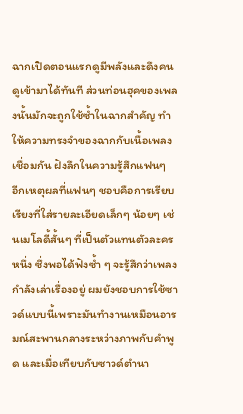ฉากเปิดตอนแรกดูมีพลังและดึงคนดูเข้ามาได้ทันที ส่วนท่อนฮุคของเพลงนั้นมักจะถูกใช้ซ้ำในฉากสำคัญ ทำให้ความทรงจำของฉากกับเนื้อเพลงเชื่อมกัน ฝังลึกในความรู้สึกแฟนๆ
อีกเหตุผลที่แฟนๆ ชอบคือการเรียบเรียงที่ใส่รายละเอียดเล็กๆ น้อยๆ เช่นเมโลดี้สั้นๆ ที่เป็นตัวแทนตัวละครหนึ่ง ซึ่งพอได้ฟังซ้ำ ๆ จะรู้สึกว่าเพลงกำลังเล่าเรื่องอยู่ ผมยังชอบการใช้ซาวด์แบบนี้เพราะมันทำงานเหมือนอารมณ์สะพานกลางระหว่างภาพกับคำพูด และเมื่อเทียบกับซาวด์ตำนา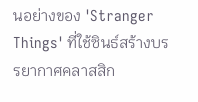นอย่างของ 'Stranger Things' ที่ใช้ซินธ์สร้างบรรยากาศคลาสสิก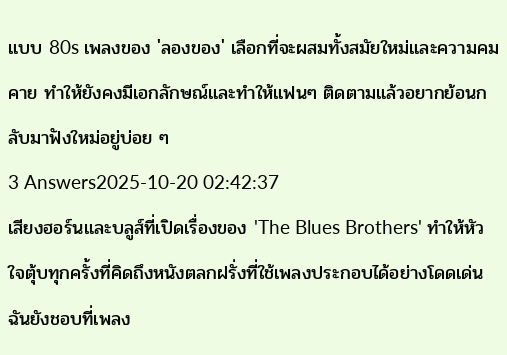แบบ 80s เพลงของ 'ลองของ' เลือกที่จะผสมทั้งสมัยใหม่และความคมคาย ทำให้ยังคงมีเอกลักษณ์และทำให้แฟนๆ ติดตามแล้วอยากย้อนกลับมาฟังใหม่อยู่บ่อย ๆ
3 Answers2025-10-20 02:42:37
เสียงฮอร์นและบลูส์ที่เปิดเรื่องของ 'The Blues Brothers' ทำให้หัวใจตุ้บทุกครั้งที่คิดถึงหนังตลกฝรั่งที่ใช้เพลงประกอบได้อย่างโดดเด่น
ฉันยังชอบที่เพลง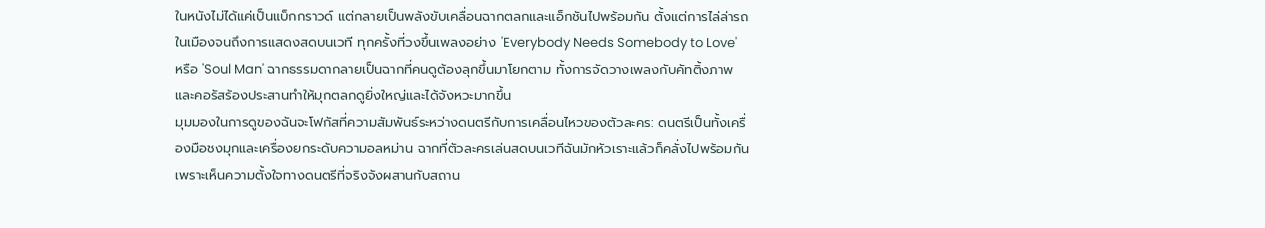ในหนังไม่ได้แค่เป็นแบ็กกราวด์ แต่กลายเป็นพลังขับเคลื่อนฉากตลกและแอ็กชันไปพร้อมกัน ตั้งแต่การไล่ล่ารถในเมืองจนถึงการแสดงสดบนเวที ทุกครั้งที่วงขึ้นเพลงอย่าง 'Everybody Needs Somebody to Love' หรือ 'Soul Man' ฉากธรรมดากลายเป็นฉากที่คนดูต้องลุกขึ้นมาโยกตาม ทั้งการจัดวางเพลงกับคัทติ้งภาพและคอรัสร้องประสานทำให้มุกตลกดูยิ่งใหญ่และได้จังหวะมากขึ้น
มุมมองในการดูของฉันจะโฟกัสที่ความสัมพันธ์ระหว่างดนตรีกับการเคลื่อนไหวของตัวละคร: ดนตรีเป็นทั้งเครื่องมือชงมุกและเครื่องยกระดับความอลหม่าน ฉากที่ตัวละครเล่นสดบนเวทีฉันมักหัวเราะแล้วก็คลั่งไปพร้อมกัน เพราะเห็นความตั้งใจทางดนตรีที่จริงจังผสานกับสถาน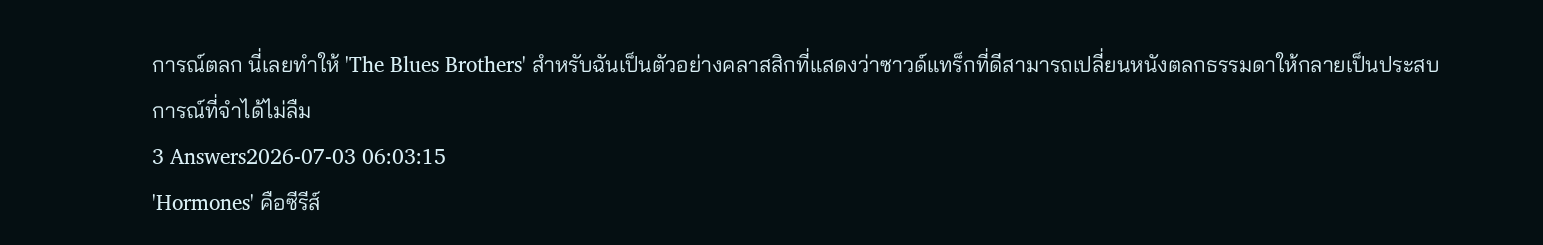การณ์ตลก นี่เลยทำให้ 'The Blues Brothers' สำหรับฉันเป็นตัวอย่างคลาสสิกที่แสดงว่าซาวด์แทร็กที่ดีสามารถเปลี่ยนหนังตลกธรรมดาให้กลายเป็นประสบการณ์ที่จำได้ไม่ลืม
3 Answers2026-07-03 06:03:15
'Hormones' คือซีรีส์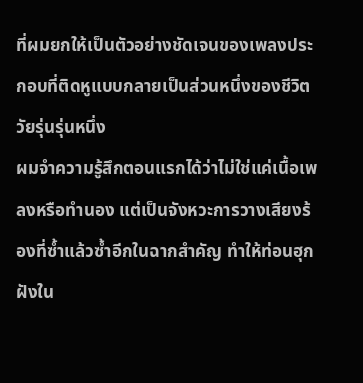ที่ผมยกให้เป็นตัวอย่างชัดเจนของเพลงประกอบที่ติดหูแบบกลายเป็นส่วนหนึ่งของชีวิตวัยรุ่นรุ่นหนึ่ง
ผมจำความรู้สึกตอนแรกได้ว่าไม่ใช่แค่เนื้อเพลงหรือทำนอง แต่เป็นจังหวะการวางเสียงร้องที่ซ้ำแล้วซ้ำอีกในฉากสำคัญ ทำให้ท่อนฮุกฝังใน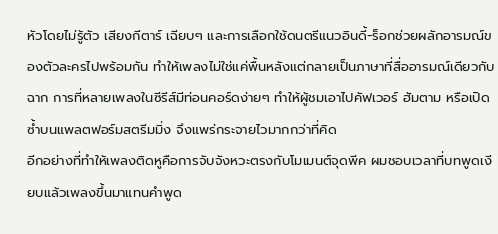หัวโดยไม่รู้ตัว เสียงกีตาร์ เฉียบๆ และการเลือกใช้ดนตรีแนวอินดี้-ร็อกช่วยผลักอารมณ์ของตัวละครไปพร้อมกัน ทำให้เพลงไม่ใช่แค่พื้นหลังแต่กลายเป็นภาษาที่สื่ออารมณ์เดียวกับฉาก การที่หลายเพลงในซีรีส์มีท่อนคอร์ดง่ายๆ ทำให้ผู้ชมเอาไปคัฟเวอร์ ฮัมตาม หรือเปิดซ้ำบนแพลตฟอร์มสตรีมมิ่ง จึงแพร่กระจายไวมากกว่าที่คิด
อีกอย่างที่ทำให้เพลงติดหูคือการจับจังหวะตรงกับโมเมนต์จุดพีค ผมชอบเวลาที่บทพูดเงียบแล้วเพลงขึ้นมาแทนคำพูด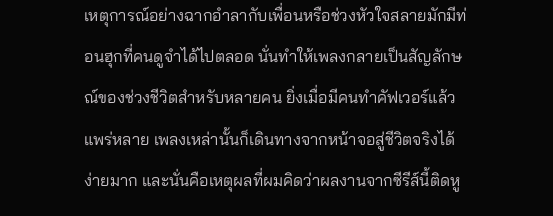เหตุการณ์อย่างฉากอำลากับเพื่อนหรือช่วงหัวใจสลายมักมีท่อนฮุกที่คนดูจำได้ไปตลอด นั่นทำให้เพลงกลายเป็นสัญลักษณ์ของช่วงชีวิตสำหรับหลายคน ยิ่งเมื่อมีคนทำคัฟเวอร์แล้วแพร่หลาย เพลงเหล่านั้นก็เดินทางจากหน้าจอสู่ชีวิตจริงได้ง่ายมาก และนั่นคือเหตุผลที่ผมคิดว่าผลงานจากซีรีส์นี้ติดหู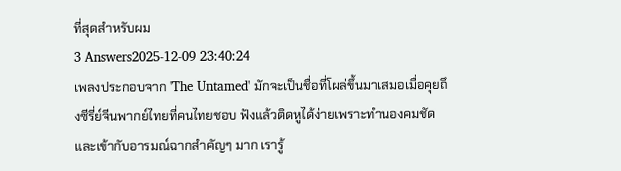ที่สุดสำหรับผม
3 Answers2025-12-09 23:40:24
เพลงประกอบจาก 'The Untamed' มักจะเป็นชื่อที่โผล่ขึ้นมาเสมอเมื่อคุยถึงซีรี่ย์จีนพากย์ไทยที่คนไทยชอบ ฟังแล้วติดหูได้ง่ายเพราะทำนองคมชัดและเข้ากับอารมณ์ฉากสำคัญๆ มาก เรารู้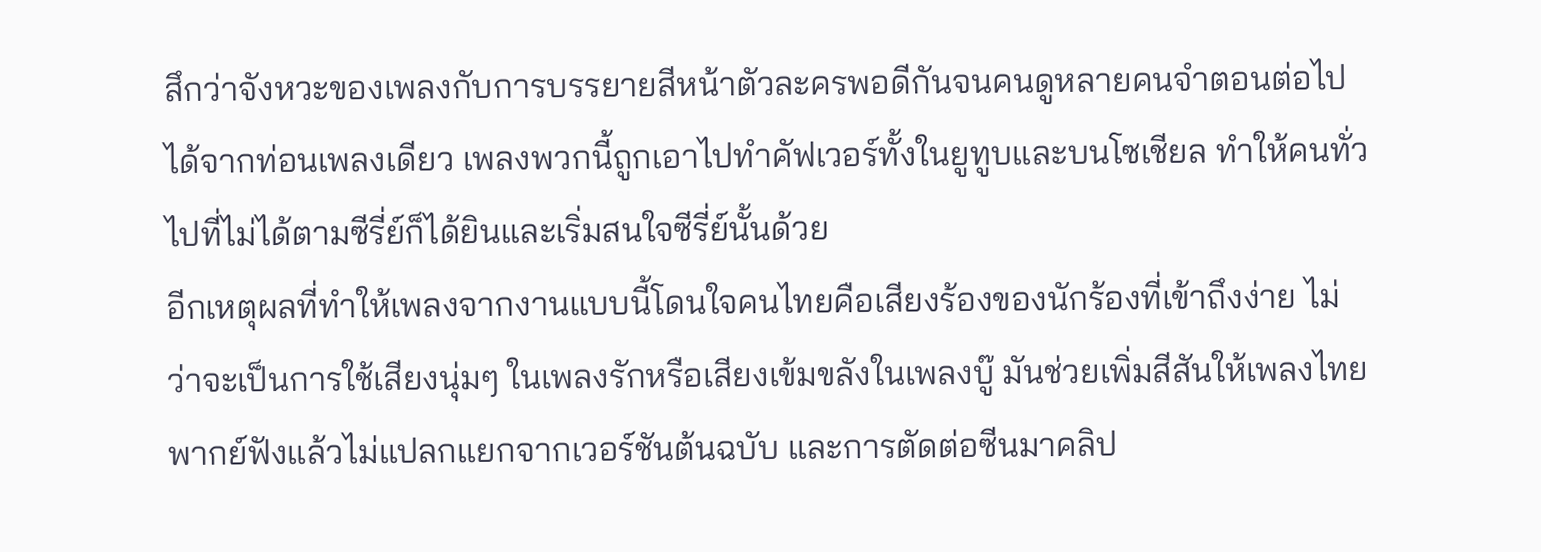สึกว่าจังหวะของเพลงกับการบรรยายสีหน้าตัวละครพอดีกันจนคนดูหลายคนจำตอนต่อไปได้จากท่อนเพลงเดียว เพลงพวกนี้ถูกเอาไปทำคัฟเวอร์ทั้งในยูทูบและบนโซเชียล ทำให้คนทั่วไปที่ไม่ได้ตามซีรี่ย์ก็ได้ยินและเริ่มสนใจซีรี่ย์นั้นด้วย
อีกเหตุผลที่ทำให้เพลงจากงานแบบนี้โดนใจคนไทยคือเสียงร้องของนักร้องที่เข้าถึงง่าย ไม่ว่าจะเป็นการใช้เสียงนุ่มๆ ในเพลงรักหรือเสียงเข้มขลังในเพลงบู๊ มันช่วยเพิ่มสีสันให้เพลงไทยพากย์ฟังแล้วไม่แปลกแยกจากเวอร์ชันต้นฉบับ และการตัดต่อซีนมาคลิป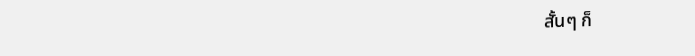สั้นๆ ก็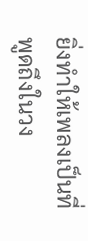ยิ่งทำให้เพลงเป็นที่พูดถึงในวง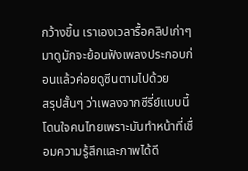กว้างขึ้น เราเองเวลารื้อคลิปเก่าๆ มาดูมักจะย้อนฟังเพลงประกอบก่อนแล้วค่อยดูซีนตามไปด้วย
สรุปสั้นๆ ว่าเพลงจากซีรี่ย์แบบนี้โดนใจคนไทยเพราะมันทำหน้าที่เชื่อมความรู้สึกและภาพได้ดี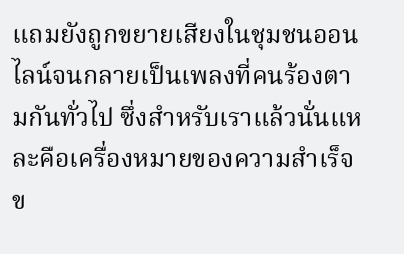แถมยังถูกขยายเสียงในชุมชนออนไลน์จนกลายเป็นเพลงที่คนร้องตามกันทั่วไป ซึ่งสำหรับเราแล้วนั่นแหละคือเครื่องหมายของความสำเร็จข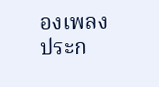องเพลงประก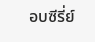อบซีรี่ย์